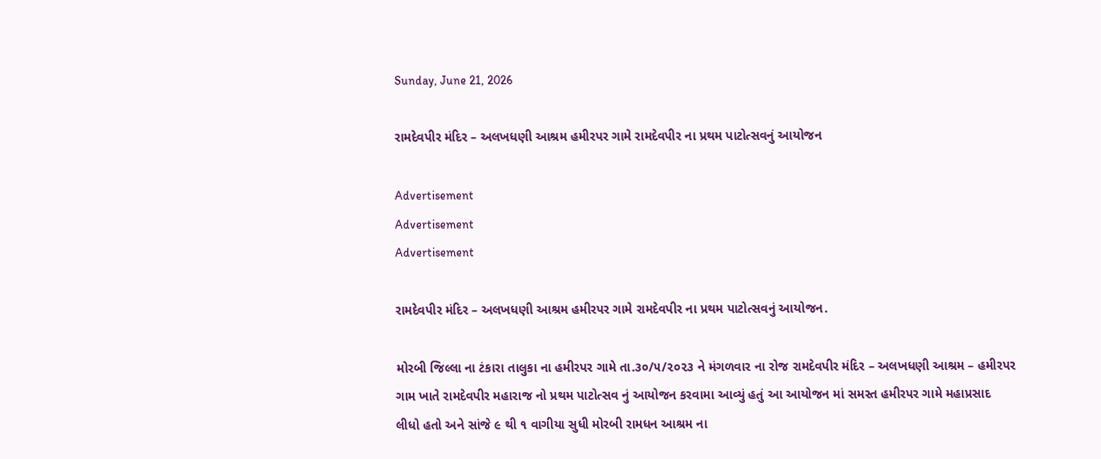Sunday, June 21, 2026

રામદેવપીર મંદિર – અલખધણી આશ્રમ હમીરપર ગામે રામદેવપીર ના પ્રથમ પાટોત્સવનું આયોજન

Advertisement
Advertisement
Advertisement

રામદેવપીર મંદિર – અલખધણી આશ્રમ હમીરપર ગામે રામદેવપીર ના પ્રથમ પાટોત્સવનું આયોજન.

મોરબી જિલ્લા ના ટંકારા તાલુકા ના હમીરપર ગામે તા.૩૦/૫/૨૦૨૩ ને મંગળવાર ના રોજ રામદેવપીર મંદિર – અલખધણી આશ્રમ – હમીરપર ગામ ખાતે રામદેવપીર મહારાજ નો પ્રથમ પાટોત્સવ નું આયોજન કરવામા આવ્યું હતું આ આયોજન માં સમસ્ત હમીરપર ગામે મહાપ્રસાદ લીધો હતો અને સાંજે ૯ થી ૧ વાગીયા સુધી મોરબી રામધન આશ્રમ ના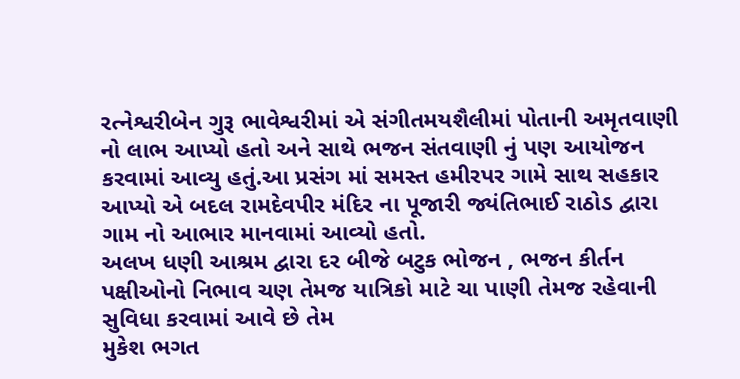રત્નેશ્વરીબેન ગુરૂ ભાવેશ્વરીમાં એ સંગીતમયશૈલીમાં પોતાની અમૃતવાણી નો લાભ આપ્યો હતો અને સાથે ભજન સંતવાણી નું પણ આયોજન કરવામાં આવ્યુ હતું.આ પ્રસંગ માં સમસ્ત હમીરપર ગામે સાથ સહકાર આપ્યો એ બદલ રામદેવપીર મંદિર ના પૂજારી જ્યંતિભાઈ રાઠોડ દ્વારા ગામ નો આભાર માનવામાં આવ્યો હતો.
અલખ ધણી આશ્રમ દ્વારા દર બીજે બટુક ભોજન , ભજન કીર્તન પક્ષીઓનો નિભાવ ચણ તેમજ યાત્રિકો માટે ચા પાણી તેમજ રહેવાની સુવિધા કરવામાં આવે છે તેમ
મુકેશ ભગત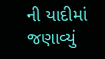ની યાદીમાં જણાવ્યું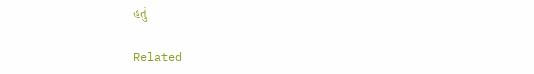હતું

Related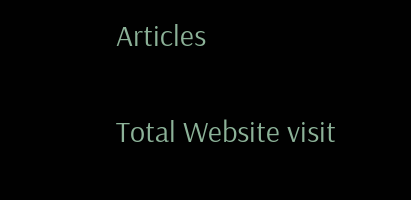Articles

Total Website visit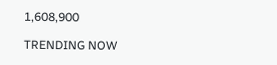1,608,900

TRENDING NOW